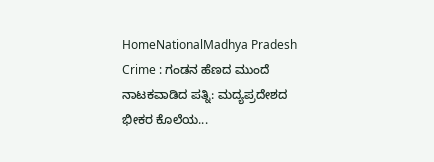HomeNationalMadhya Pradesh Crime : ಗಂಡನ ಹೆಣದ ಮುಂದೆ ನಾಟಕವಾಡಿದ ಪತ್ನಿ: ಮದ್ಯಪ್ರದೇಶದ ಭೀಕರ ಕೊಲೆಯ...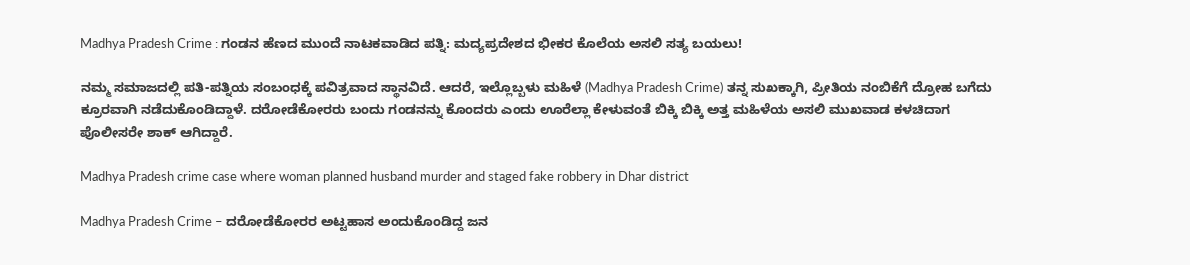Madhya Pradesh Crime : ಗಂಡನ ಹೆಣದ ಮುಂದೆ ನಾಟಕವಾಡಿದ ಪತ್ನಿ: ಮದ್ಯಪ್ರದೇಶದ ಭೀಕರ ಕೊಲೆಯ ಅಸಲಿ ಸತ್ಯ ಬಯಲು!

ನಮ್ಮ ಸಮಾಜದಲ್ಲಿ ಪತಿ-ಪತ್ನಿಯ ಸಂಬಂಧಕ್ಕೆ ಪವಿತ್ರವಾದ ಸ್ಥಾನವಿದೆ. ಆದರೆ, ಇಲ್ಲೊಬ್ಬಳು ಮಹಿಳೆ (Madhya Pradesh Crime) ತನ್ನ ಸುಖಕ್ಕಾಗಿ, ಪ್ರೀತಿಯ ನಂಬಿಕೆಗೆ ದ್ರೋಹ ಬಗೆದು ಕ್ರೂರವಾಗಿ ನಡೆದುಕೊಂಡಿದ್ದಾಳೆ. ದರೋಡೆಕೋರರು ಬಂದು ಗಂಡನನ್ನು ಕೊಂದರು ಎಂದು ಊರೆಲ್ಲಾ ಕೇಳುವಂತೆ ಬಿಕ್ಕಿ ಬಿಕ್ಕಿ ಅತ್ತ ಮಹಿಳೆಯ ಅಸಲಿ ಮುಖವಾಡ ಕಳಚಿದಾಗ ಪೊಲೀಸರೇ ಶಾಕ್ ಆಗಿದ್ದಾರೆ.

Madhya Pradesh crime case where woman planned husband murder and staged fake robbery in Dhar district

Madhya Pradesh Crime – ದರೋಡೆಕೋರರ ಅಟ್ಟಹಾಸ ಅಂದುಕೊಂಡಿದ್ದ ಜನ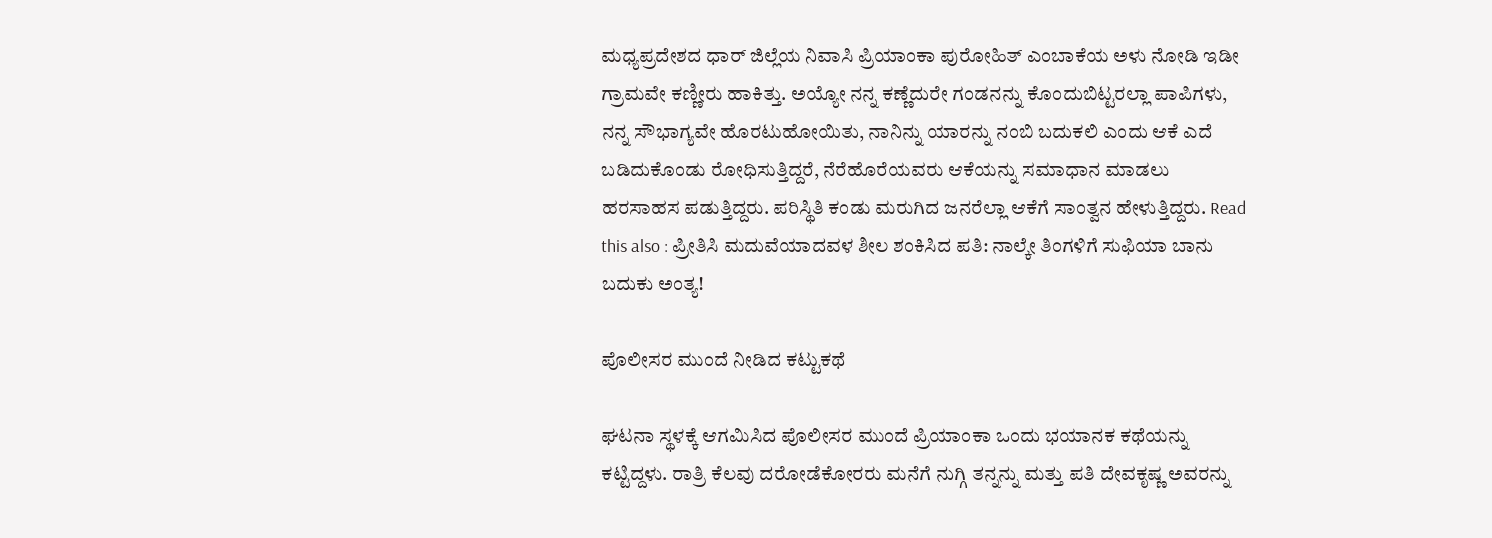ಮಧ್ಯಪ್ರದೇಶದ ಧಾರ್ ಜಿಲ್ಲೆಯ ನಿವಾಸಿ ಪ್ರಿಯಾಂಕಾ ಪುರೋಹಿತ್ ಎಂಬಾಕೆಯ ಅಳು ನೋಡಿ ಇಡೀ ಗ್ರಾಮವೇ ಕಣ್ಣೀರು ಹಾಕಿತ್ತು. ಅಯ್ಯೋ ನನ್ನ ಕಣ್ಣೆದುರೇ ಗಂಡನನ್ನು ಕೊಂದುಬಿಟ್ಟರಲ್ಲಾ ಪಾಪಿಗಳು, ನನ್ನ ಸೌಭಾಗ್ಯವೇ ಹೊರಟುಹೋಯಿತು, ನಾನಿನ್ನು ಯಾರನ್ನು ನಂಬಿ ಬದುಕಲಿ ಎಂದು ಆಕೆ ಎದೆ ಬಡಿದುಕೊಂಡು ರೋಧಿಸುತ್ತಿದ್ದರೆ, ನೆರೆಹೊರೆಯವರು ಆಕೆಯನ್ನು ಸಮಾಧಾನ ಮಾಡಲು ಹರಸಾಹಸ ಪಡುತ್ತಿದ್ದರು. ಪರಿಸ್ಥಿತಿ ಕಂಡು ಮರುಗಿದ ಜನರೆಲ್ಲಾ ಆಕೆಗೆ ಸಾಂತ್ವನ ಹೇಳುತ್ತಿದ್ದರು. Read this also : ಪ್ರೀತಿಸಿ ಮದುವೆಯಾದವಳ ಶೀಲ ಶಂಕಿಸಿದ ಪತಿ: ನಾಲ್ಕೇ ತಿಂಗಳಿಗೆ ಸುಫಿಯಾ ಬಾನು ಬದುಕು ಅಂತ್ಯ!

ಪೊಲೀಸರ ಮುಂದೆ ನೀಡಿದ ಕಟ್ಟುಕಥೆ

ಘಟನಾ ಸ್ಥಳಕ್ಕೆ ಆಗಮಿಸಿದ ಪೊಲೀಸರ ಮುಂದೆ ಪ್ರಿಯಾಂಕಾ ಒಂದು ಭಯಾನಕ ಕಥೆಯನ್ನು ಕಟ್ಟಿದ್ದಳು. ರಾತ್ರಿ ಕೆಲವು ದರೋಡೆಕೋರರು ಮನೆಗೆ ನುಗ್ಗಿ ತನ್ನನ್ನು ಮತ್ತು ಪತಿ ದೇವಕೃಷ್ಣ ಅವರನ್ನು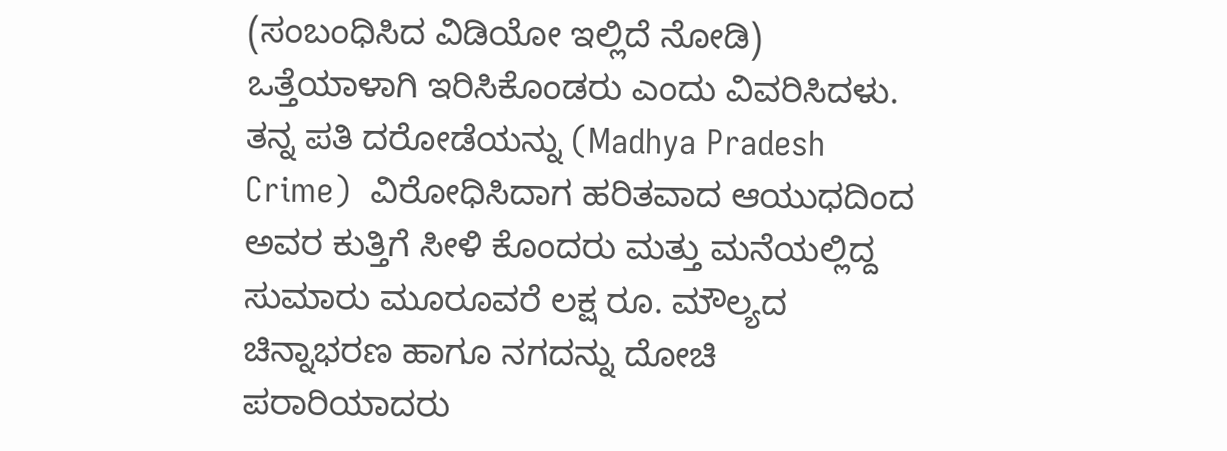(ಸಂಬಂಧಿಸಿದ ವಿಡಿಯೋ ಇಲ್ಲಿದೆ ನೋಡಿ) ಒತ್ತೆಯಾಳಾಗಿ ಇರಿಸಿಕೊಂಡರು ಎಂದು ವಿವರಿಸಿದಳು. ತನ್ನ ಪತಿ ದರೋಡೆಯನ್ನು (Madhya Pradesh Crime)  ವಿರೋಧಿಸಿದಾಗ ಹರಿತವಾದ ಆಯುಧದಿಂದ ಅವರ ಕುತ್ತಿಗೆ ಸೀಳಿ ಕೊಂದರು ಮತ್ತು ಮನೆಯಲ್ಲಿದ್ದ ಸುಮಾರು ಮೂರೂವರೆ ಲಕ್ಷ ರೂ. ಮೌಲ್ಯದ ಚಿನ್ನಾಭರಣ ಹಾಗೂ ನಗದನ್ನು ದೋಚಿ ಪರಾರಿಯಾದರು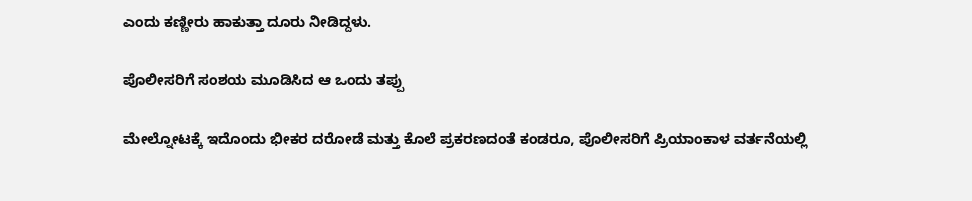ಎಂದು ಕಣ್ಣೀರು ಹಾಕುತ್ತಾ ದೂರು ನೀಡಿದ್ದಳು.

ಪೊಲೀಸರಿಗೆ ಸಂಶಯ ಮೂಡಿಸಿದ ಆ ಒಂದು ತಪ್ಪು

ಮೇಲ್ನೋಟಕ್ಕೆ ಇದೊಂದು ಭೀಕರ ದರೋಡೆ ಮತ್ತು ಕೊಲೆ ಪ್ರಕರಣದಂತೆ ಕಂಡರೂ, ಪೊಲೀಸರಿಗೆ ಪ್ರಿಯಾಂಕಾಳ ವರ್ತನೆಯಲ್ಲಿ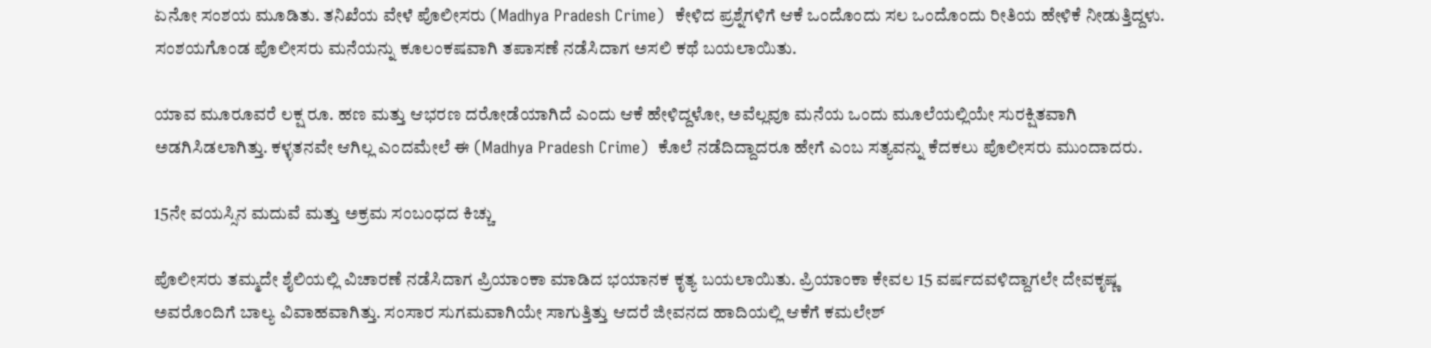ಏನೋ ಸಂಶಯ ಮೂಡಿತು. ತನಿಖೆಯ ವೇಳೆ ಪೊಲೀಸರು (Madhya Pradesh Crime)  ಕೇಳಿದ ಪ್ರಶ್ನೆಗಳಿಗೆ ಆಕೆ ಒಂದೊಂದು ಸಲ ಒಂದೊಂದು ರೀತಿಯ ಹೇಳಿಕೆ ನೀಡುತ್ತಿದ್ದಳು. ಸಂಶಯಗೊಂಡ ಪೊಲೀಸರು ಮನೆಯನ್ನು ಕೂಲಂಕಷವಾಗಿ ತಪಾಸಣೆ ನಡೆಸಿದಾಗ ಅಸಲಿ ಕಥೆ ಬಯಲಾಯಿತು.

ಯಾವ ಮೂರೂವರೆ ಲಕ್ಷ ರೂ. ಹಣ ಮತ್ತು ಆಭರಣ ದರೋಡೆಯಾಗಿದೆ ಎಂದು ಆಕೆ ಹೇಳಿದ್ದಳೋ, ಅವೆಲ್ಲವೂ ಮನೆಯ ಒಂದು ಮೂಲೆಯಲ್ಲಿಯೇ ಸುರಕ್ಷಿತವಾಗಿ ಅಡಗಿಸಿಡಲಾಗಿತ್ತು. ಕಳ್ಳತನವೇ ಆಗಿಲ್ಲ ಎಂದಮೇಲೆ ಈ (Madhya Pradesh Crime)  ಕೊಲೆ ನಡೆದಿದ್ದಾದರೂ ಹೇಗೆ ಎಂಬ ಸತ್ಯವನ್ನು ಕೆದಕಲು ಪೊಲೀಸರು ಮುಂದಾದರು.

15ನೇ ವಯಸ್ಸಿನ ಮದುವೆ ಮತ್ತು ಅಕ್ರಮ ಸಂಬಂಧದ ಕಿಚ್ಚು

ಪೊಲೀಸರು ತಮ್ಮದೇ ಶೈಲಿಯಲ್ಲಿ ವಿಚಾರಣೆ ನಡೆಸಿದಾಗ ಪ್ರಿಯಾಂಕಾ ಮಾಡಿದ ಭಯಾನಕ ಕೃತ್ಯ ಬಯಲಾಯಿತು. ಪ್ರಿಯಾಂಕಾ ಕೇವಲ 15 ವರ್ಷದವಳಿದ್ದಾಗಲೇ ದೇವಕೃಷ್ಣ ಅವರೊಂದಿಗೆ ಬಾಲ್ಯ ವಿವಾಹವಾಗಿತ್ತು. ಸಂಸಾರ ಸುಗಮವಾಗಿಯೇ ಸಾಗುತ್ತಿತ್ತು ಆದರೆ ಜೀವನದ ಹಾದಿಯಲ್ಲಿ ಆಕೆಗೆ ಕಮಲೇಶ್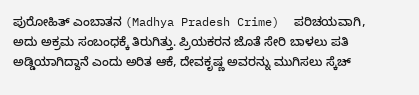ಪುರೋಹಿತ್ ಎಂಬಾತನ (Madhya Pradesh Crime)  ಪರಿಚಯವಾಗಿ, ಅದು ಅಕ್ರಮ ಸಂಬಂಧಕ್ಕೆ ತಿರುಗಿತ್ತು. ಪ್ರಿಯಕರನ ಜೊತೆ ಸೇರಿ ಬಾಳಲು ಪತಿ ಅಡ್ಡಿಯಾಗಿದ್ದಾನೆ ಎಂದು ಅರಿತ ಆಕೆ, ದೇವಕೃಷ್ಣ ಅವರನ್ನು ಮುಗಿಸಲು ಸ್ಕೆಚ್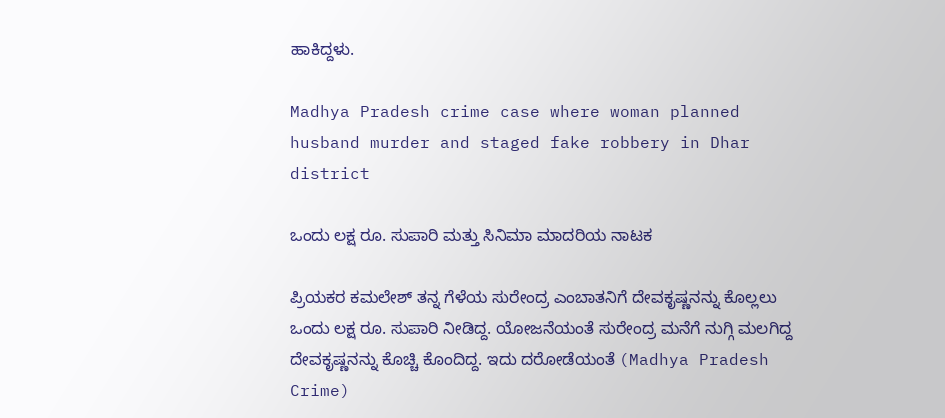ಹಾಕಿದ್ದಳು.

Madhya Pradesh crime case where woman planned husband murder and staged fake robbery in Dhar district

ಒಂದು ಲಕ್ಷ ರೂ. ಸುಪಾರಿ ಮತ್ತು ಸಿನಿಮಾ ಮಾದರಿಯ ನಾಟಕ

ಪ್ರಿಯಕರ ಕಮಲೇಶ್ ತನ್ನ ಗೆಳೆಯ ಸುರೇಂದ್ರ ಎಂಬಾತನಿಗೆ ದೇವಕೃಷ್ಣನನ್ನು ಕೊಲ್ಲಲು ಒಂದು ಲಕ್ಷ ರೂ. ಸುಪಾರಿ ನೀಡಿದ್ದ. ಯೋಜನೆಯಂತೆ ಸುರೇಂದ್ರ ಮನೆಗೆ ನುಗ್ಗಿ ಮಲಗಿದ್ದ ದೇವಕೃಷ್ಣನನ್ನು ಕೊಚ್ಚಿ ಕೊಂದಿದ್ದ. ಇದು ದರೋಡೆಯಂತೆ (Madhya Pradesh Crime)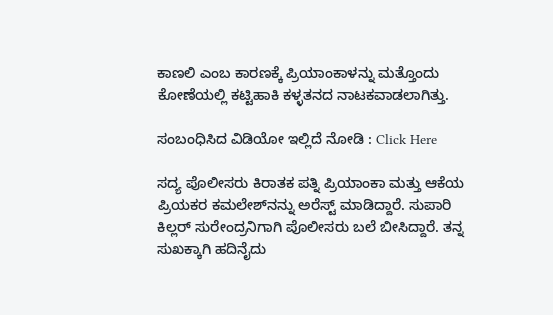ಕಾಣಲಿ ಎಂಬ ಕಾರಣಕ್ಕೆ ಪ್ರಿಯಾಂಕಾಳನ್ನು ಮತ್ತೊಂದು ಕೋಣೆಯಲ್ಲಿ ಕಟ್ಟಿಹಾಕಿ ಕಳ್ಳತನದ ನಾಟಕವಾಡಲಾಗಿತ್ತು.

ಸಂಬಂಧಿಸಿದ ವಿಡಿಯೋ ಇಲ್ಲಿದೆ ನೋಡಿ : Click Here

ಸದ್ಯ ಪೊಲೀಸರು ಕಿರಾತಕ ಪತ್ನಿ ಪ್ರಿಯಾಂಕಾ ಮತ್ತು ಆಕೆಯ ಪ್ರಿಯಕರ ಕಮಲೇಶ್‌ನನ್ನು ಅರೆಸ್ಟ್ ಮಾಡಿದ್ದಾರೆ. ಸುಪಾರಿ ಕಿಲ್ಲರ್ ಸುರೇಂದ್ರನಿಗಾಗಿ ಪೊಲೀಸರು ಬಲೆ ಬೀಸಿದ್ದಾರೆ. ತನ್ನ ಸುಖಕ್ಕಾಗಿ ಹದಿನೈದು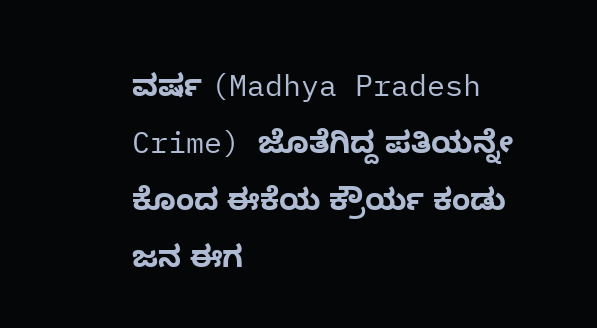ವರ್ಷ (Madhya Pradesh Crime) ಜೊತೆಗಿದ್ದ ಪತಿಯನ್ನೇ ಕೊಂದ ಈಕೆಯ ಕ್ರೌರ್ಯ ಕಂಡು ಜನ ಈಗ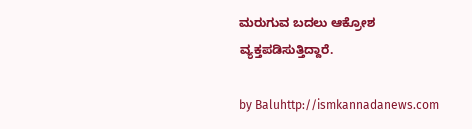ಮರುಗುವ ಬದಲು ಆಕ್ರೋಶ ವ್ಯಕ್ತಪಡಿಸುತ್ತಿದ್ದಾರೆ.

by Baluhttp://ismkannadanews.com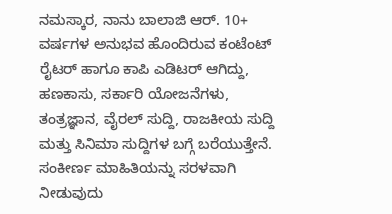ನಮಸ್ಕಾರ, ನಾನು ಬಾಲಾಜಿ ಆರ್. 10+ ವರ್ಷಗಳ ಅನುಭವ ಹೊಂದಿರುವ ಕಂಟೆಂಟ್ ರೈಟರ್ ಹಾಗೂ ಕಾಪಿ ಎಡಿಟರ್ ಆಗಿದ್ದು, ಹಣಕಾಸು, ಸರ್ಕಾರಿ ಯೋಜನೆಗಳು, ತಂತ್ರಜ್ಞಾನ, ವೈರಲ್ ಸುದ್ದಿ, ರಾಜಕೀಯ ಸುದ್ದಿ ಮತ್ತು ಸಿನಿಮಾ ಸುದ್ದಿಗಳ ಬಗ್ಗೆ ಬರೆಯುತ್ತೇನೆ. ಸಂಕೀರ್ಣ ಮಾಹಿತಿಯನ್ನು ಸರಳವಾಗಿ ನೀಡುವುದು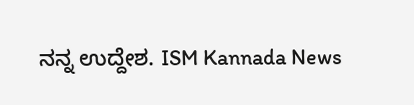ನನ್ನ ಉದ್ದೇಶ. ISM Kannada News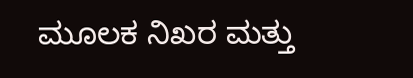ಮೂಲಕ ನಿಖರ ಮತ್ತು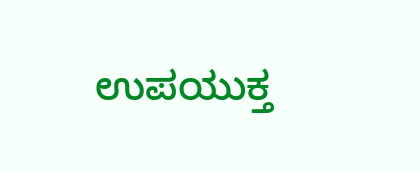ಉಪಯುಕ್ತ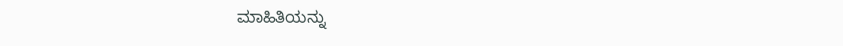ಮಾಹಿತಿಯನ್ನು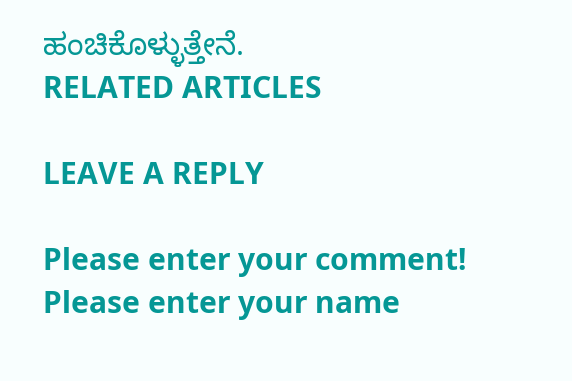ಹಂಚಿಕೊಳ್ಳುತ್ತೇನೆ.
RELATED ARTICLES

LEAVE A REPLY

Please enter your comment!
Please enter your name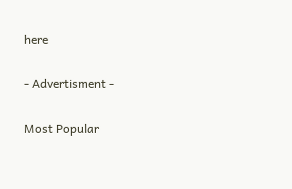here

- Advertisment -

Most Popular